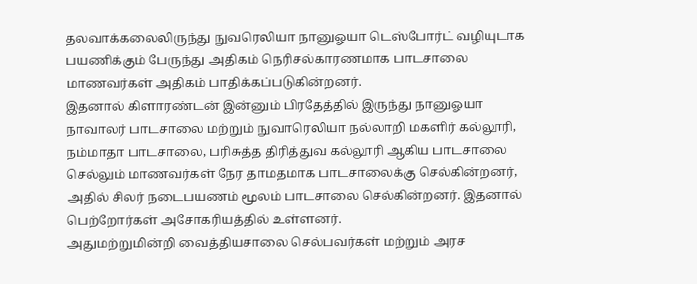தலவாக்கலைலிருந்து நுவரெலியா நானுஓயா டெஸ்போர்ட் வழியுடாக பயணிக்கும் பேருந்து அதிகம் நெரிசல்காரணமாக பாடசாலை மாணவர்கள் அதிகம் பாதிக்கப்படுகின்றனர்.
இதனால் கிளாரண்டன் இன்னும் பிரதேத்தில் இருந்து நானுஓயா நாவாலர் பாடசாலை மற்றும் நுவாரெலியா நல்லாறி மகளிர் கல்லூரி, நம்மாதா பாடசாலை, பரிசுத்த திரித்துவ கல்லூரி ஆகிய பாடசாலை செல்லும் மாணவர்கள் நேர தாமதமாக பாடசாலைக்கு செல்கின்றனர், அதில் சிலர் நடைபயணம் மூலம் பாடசாலை செல்கின்றனர். இதனால் பெற்றோர்கள் அசோகரியத்தில் உள்ளனர்.
அதுமற்றுமின்றி வைத்தியசாலை செல்பவர்கள் மற்றும் அரச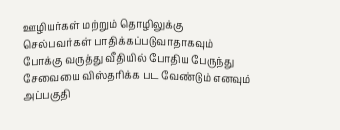ஊழியர்கள் மற்றும் தொழிலுக்கு செல்பவர்கள் பாதிக்கப்படுவாதாகவும் போக்கு வருத்து வீதியில் போதிய பேருந்து சேவையை விஸ்தரிக்க பட வேண்டும் எனவும் அப்பகுதி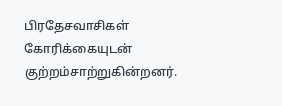பிரதேசவாசிகள் கோரிக்கையுடன் குற்றம்சாற்றுகின்றனர்.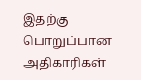இதற்கு பொறுப்பான அதிகாரிகள்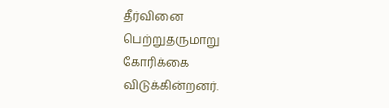தீர்வினை பெற்றுதருமாறு கோரிக்கை விடுக்கின்றனர்.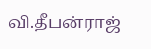வி.தீபன்ராஜ்